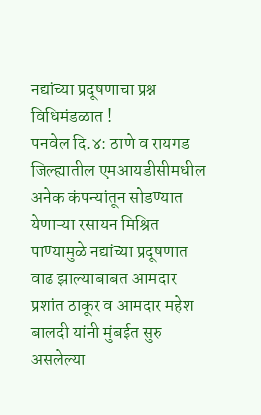नद्यांच्या प्रदूषणाचा प्रश्न विधिमंडळात !
पनवेल दि.४: ठाणे व रायगड जिल्ह्यातील एमआयडीसीमधील अनेक कंपन्यांतून सोडण्यात येणाऱ्या रसायन मिश्रित पाण्यामुळे नद्यांच्या प्रदूषणात वाढ झाल्याबाबत आमदार प्रशांत ठाकूर व आमदार महेश बालदी यांनी मुंबईत सुरु असलेल्या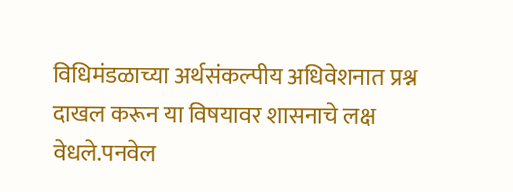विधिमंडळाच्या अर्थसंकल्पीय अधिवेशनात प्रश्न दाखल करून या विषयावर शासनाचे लक्ष वेधले.पनवेल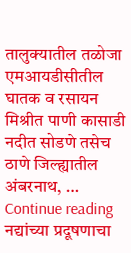तालुक्यातील तळोजा एमआयडीसीतील घातक व रसायन मिश्रीत पाणी कासाडी नदीत सोडणे तसेच ठाणे जिल्ह्यातील अंबरनाथ, … Continue reading नद्यांच्या प्रदूषणाचा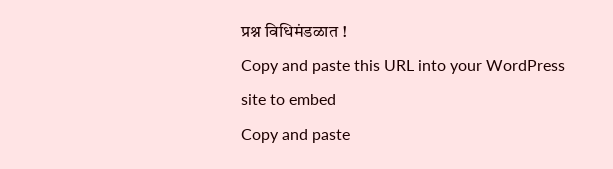प्रश्न विधिमंडळात !
Copy and paste this URL into your WordPress site to embed
Copy and paste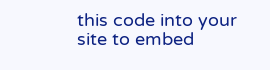this code into your site to embed